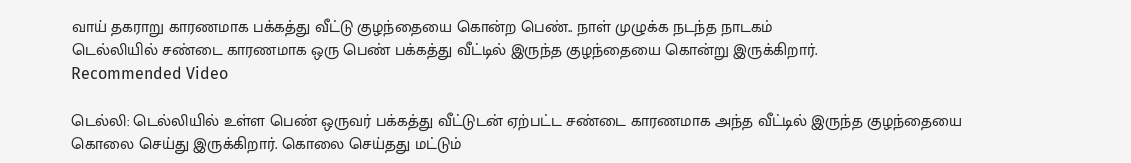வாய் தகராறு காரணமாக பக்கத்து வீட்டு குழந்தையை கொன்ற பெண்.. நாள் முழுக்க நடந்த நாடகம்
டெல்லியில் சண்டை காரணமாக ஒரு பெண் பக்கத்து வீட்டில் இருந்த குழந்தையை கொன்று இருக்கிறார்.
Recommended Video

டெல்லி: டெல்லியில் உள்ள பெண் ஒருவர் பக்கத்து வீட்டுடன் ஏற்பட்ட சண்டை காரணமாக அந்த வீட்டில் இருந்த குழந்தையை கொலை செய்து இருக்கிறார். கொலை செய்தது மட்டும்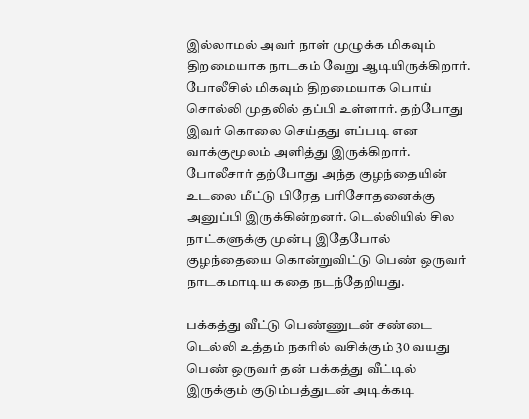இல்லாமல் அவர் நாள் முழுக்க மிகவும் திறமையாக நாடகம் வேறு ஆடியிருக்கிறார்.
போலீசில் மிகவும் திறமையாக பொய் சொல்லி முதலில் தப்பி உள்ளார். தற்போது இவர் கொலை செய்தது எப்படி என வாக்குமூலம் அளித்து இருக்கிறார்.
போலீசார் தற்போது அந்த குழந்தையின் உடலை மீட்டு பிரேத பரிசோதனைக்கு அனுப்பி இருக்கின்றனர். டெல்லியில் சில நாட்களுக்கு முன்பு இதேபோல் குழந்தையை கொன்றுவிட்டு பெண் ஒருவர் நாடகமாடிய கதை நடந்தேறியது.

பக்கத்து வீட்டு பெண்ணுடன் சண்டை
டெல்லி உத்தம் நகரில் வசிக்கும் 30 வயது பெண் ஒருவர் தன் பக்கத்து வீட்டில் இருக்கும் குடும்பத்துடன் அடிக்கடி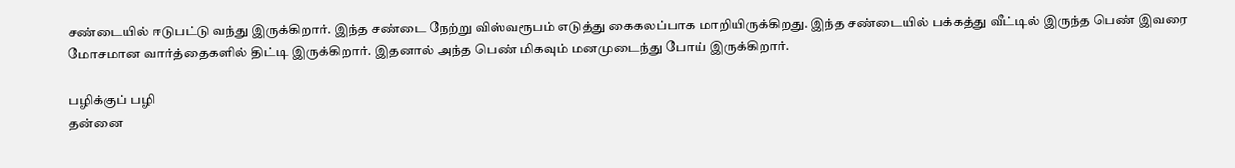சண்டையில் ஈடுபட்டு வந்து இருக்கிறார். இந்த சண்டை நேற்று விஸ்வரூபம் எடுத்து கைகலப்பாக மாறியிருக்கிறது. இந்த சண்டையில் பக்கத்து வீட்டில் இருந்த பெண் இவரை மோசமான வார்த்தைகளில் திட்டி இருக்கிறார். இதனால் அந்த பெண் மிகவும் மனமுடைந்து போய் இருக்கிறார்.

பழிக்குப் பழி
தன்னை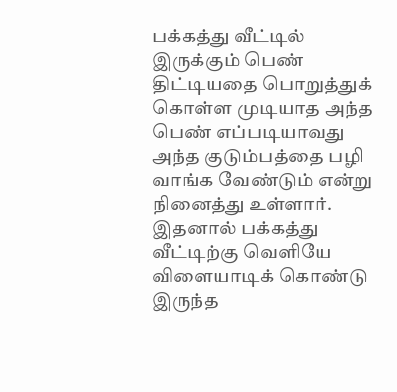பக்கத்து வீட்டில் இருக்கும் பெண் திட்டியதை பொறுத்துக் கொள்ள முடியாத அந்த பெண் எப்படியாவது அந்த குடும்பத்தை பழி வாங்க வேண்டும் என்று நினைத்து உள்ளார். இதனால் பக்கத்து வீட்டிற்கு வெளியே விளையாடிக் கொண்டு இருந்த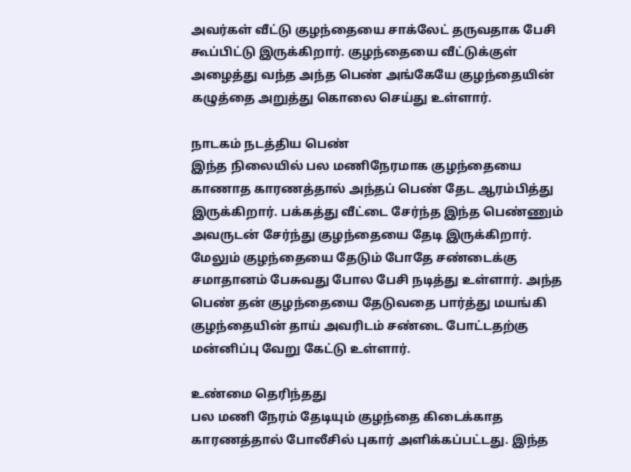அவர்கள் வீட்டு குழந்தையை சாக்லேட் தருவதாக பேசி கூப்பிட்டு இருக்கிறார். குழந்தையை வீட்டுக்குள் அழைத்து வந்த அந்த பெண் அங்கேயே குழந்தையின் கழுத்தை அறுத்து கொலை செய்து உள்ளார்.

நாடகம் நடத்திய பெண்
இந்த நிலையில் பல மணிநேரமாக குழந்தையை காணாத காரணத்தால் அந்தப் பெண் தேட ஆரம்பித்து இருக்கிறார். பக்கத்து வீட்டை சேர்ந்த இந்த பெண்ணும் அவருடன் சேர்ந்து குழந்தையை தேடி இருக்கிறார். மேலும் குழந்தையை தேடும் போதே சண்டைக்கு சமாதானம் பேசுவது போல பேசி நடித்து உள்ளார். அந்த பெண் தன் குழந்தையை தேடுவதை பார்த்து மயங்கி குழந்தையின் தாய் அவரிடம் சண்டை போட்டதற்கு மன்னிப்பு வேறு கேட்டு உள்ளார்.

உண்மை தெரிந்தது
பல மணி நேரம் தேடியும் குழந்தை கிடைக்காத காரணத்தால் போலீசில் புகார் அளிக்கப்பட்டது. இந்த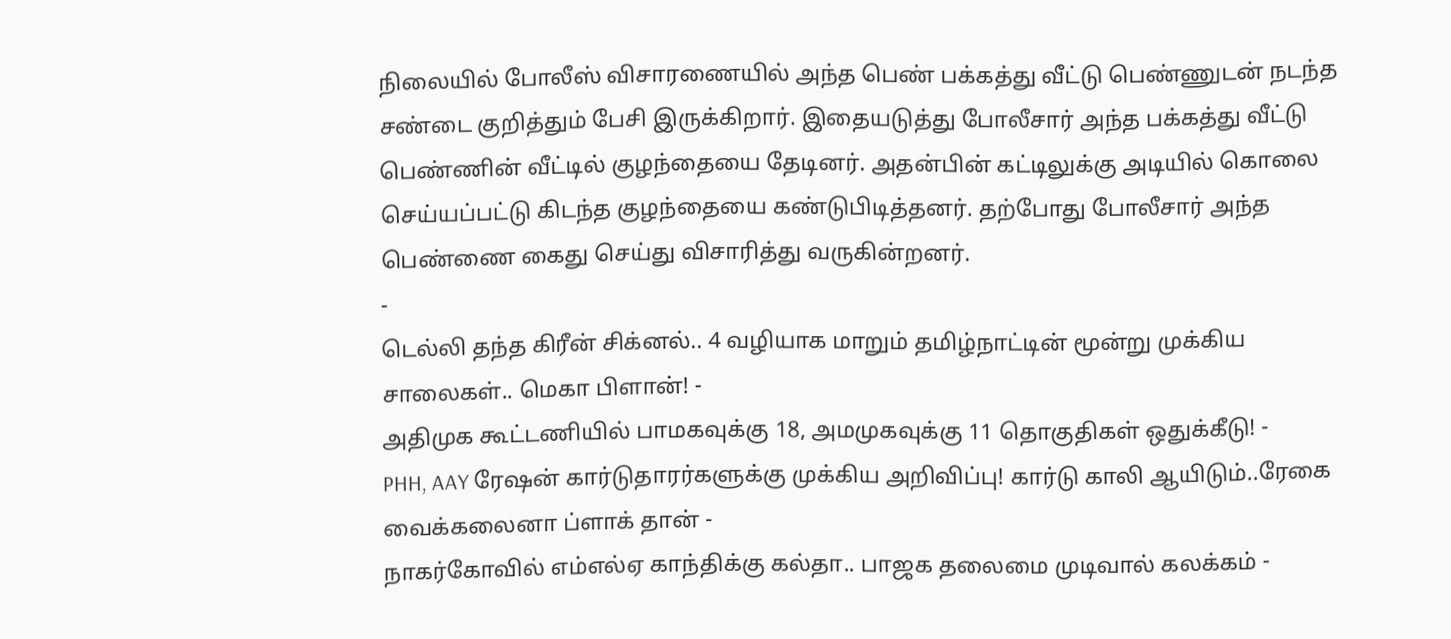நிலையில் போலீஸ் விசாரணையில் அந்த பெண் பக்கத்து வீட்டு பெண்ணுடன் நடந்த சண்டை குறித்தும் பேசி இருக்கிறார். இதையடுத்து போலீசார் அந்த பக்கத்து வீட்டு பெண்ணின் வீட்டில் குழந்தையை தேடினர். அதன்பின் கட்டிலுக்கு அடியில் கொலை செய்யப்பட்டு கிடந்த குழந்தையை கண்டுபிடித்தனர். தற்போது போலீசார் அந்த பெண்ணை கைது செய்து விசாரித்து வருகின்றனர்.
-
டெல்லி தந்த கிரீன் சிக்னல்.. 4 வழியாக மாறும் தமிழ்நாட்டின் மூன்று முக்கிய சாலைகள்.. மெகா பிளான்! -
அதிமுக கூட்டணியில் பாமகவுக்கு 18, அமமுகவுக்கு 11 தொகுதிகள் ஒதுக்கீடு! -
PHH, AAY ரேஷன் கார்டுதாரர்களுக்கு முக்கிய அறிவிப்பு! கார்டு காலி ஆயிடும்..ரேகை வைக்கலைனா ப்ளாக் தான் -
நாகர்கோவில் எம்எல்ஏ காந்திக்கு கல்தா.. பாஜக தலைமை முடிவால் கலக்கம் -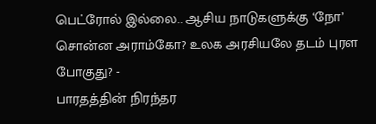பெட்ரோல் இல்லை.. ஆசிய நாடுகளுக்கு ‘நோ’ சொன்ன அராம்கோ? உலக அரசியலே தடம் புரள போகுது? -
பாரதத்தின் நிரந்தர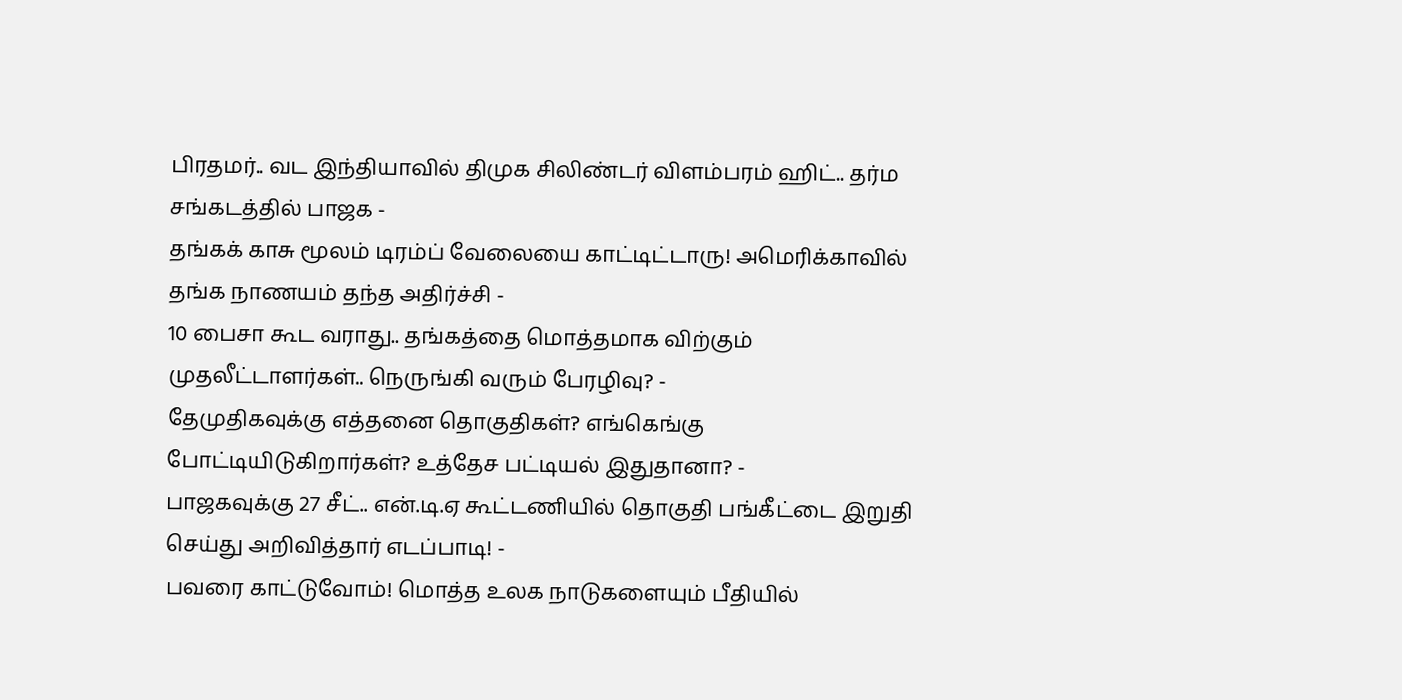பிரதமர்.. வட இந்தியாவில் திமுக சிலிண்டர் விளம்பரம் ஹிட்.. தர்ம சங்கடத்தில் பாஜக -
தங்கக் காசு மூலம் டிரம்ப் வேலையை காட்டிட்டாரு! அமெரிக்காவில் தங்க நாணயம் தந்த அதிர்ச்சி -
10 பைசா கூட வராது.. தங்கத்தை மொத்தமாக விற்கும் முதலீட்டாளர்கள்.. நெருங்கி வரும் பேரழிவு? -
தேமுதிகவுக்கு எத்தனை தொகுதிகள்? எங்கெங்கு போட்டியிடுகிறார்கள்? உத்தேச பட்டியல் இதுதானா? -
பாஜகவுக்கு 27 சீட்.. என்.டி.ஏ கூட்டணியில் தொகுதி பங்கீட்டை இறுதி செய்து அறிவித்தார் எடப்பாடி! -
பவரை காட்டுவோம்! மொத்த உலக நாடுகளையும் பீதியில்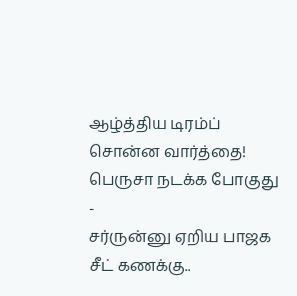ஆழ்த்திய டிரம்ப் சொன்ன வார்த்தை! பெருசா நடக்க போகுது -
சர்ருன்னு ஏறிய பாஜக சீட் கணக்கு..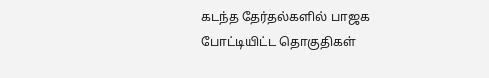கடந்த தேர்தல்களில் பாஜக போட்டியிட்ட தொகுதிகள்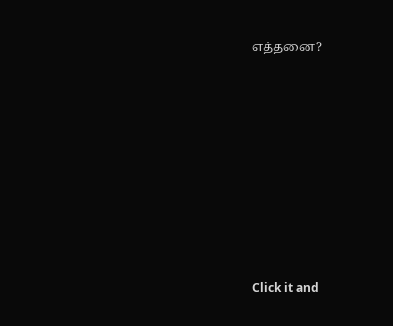எத்தனை?












Click it and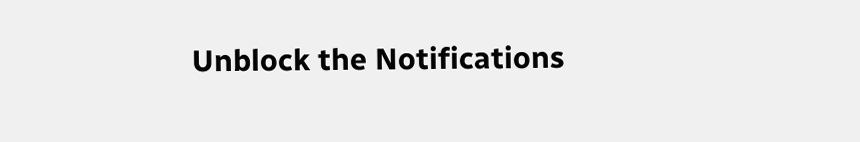Unblock the Notifications